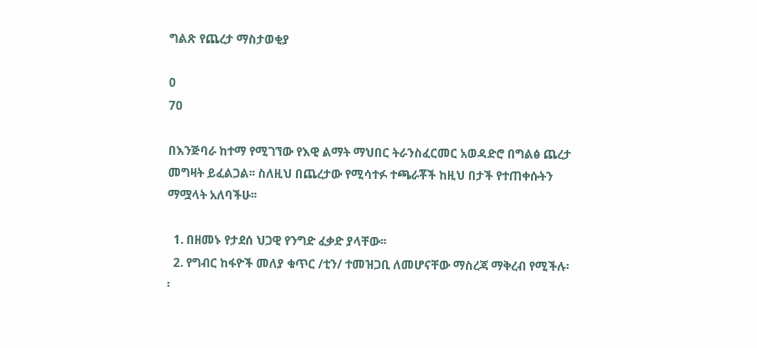ግልጽ የጨረታ ማስታወቂያ

0
70

በእንጅባራ ከተማ የሚገኘው የእዊ ልማት ማህበር ትራንስፈርመር አወዳድሮ በግልፅ ጨረታ መግዛት ይፈልጋል፡፡ ስለዚህ በጨረታው የሚሳተፉ ተጫራቾች ከዚህ በታች የተጠቀሱትን ማሟላት አለባችሁ፡፡

  1. በዘመኑ የታደሰ ህጋዊ የንግድ ፈቃድ ያላቸው፡፡
  2. የግብር ከፋዮች መለያ ቁጥር /ቲን/ ተመዝጋቢ ለመሆናቸው ማስረጃ ማቅረብ የሚችሉ፡፡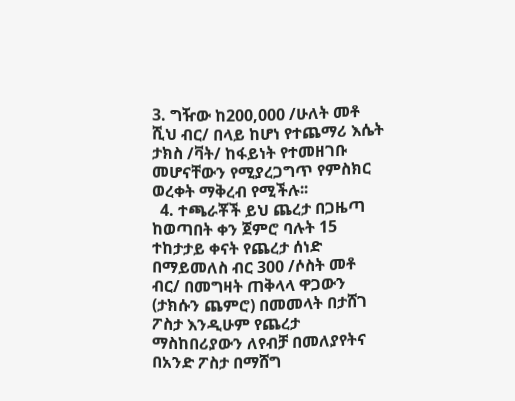3. ግዥው ከ200,000 /ሁለት መቶ ሺህ ብር/ በላይ ከሆነ የተጨማሪ እሴት ታክስ /ቫት/ ከፋይነት የተመዘገቡ መሆናቸውን የሚያረጋግጥ የምስክር ወረቀት ማቅረብ የሚችሉ፡፡
  4. ተጫራቾች ይህ ጨረታ በጋዜጣ ከወጣበት ቀን ጀምሮ ባሉት 15 ተከታታይ ቀናት የጨረታ ሰነድ በማይመለስ ብር 300 /ሶስት መቶ ብር/ በመግዛት ጠቅላላ ዋጋውን (ታክሱን ጨምሮ) በመመላት በታሸገ ፖስታ እንዲሁም የጨረታ ማስከበሪያውን ለየብቻ በመለያየትና በአንድ ፖስታ በማሸግ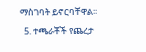ማስገባት ይኖርባቸዋል፡፡
  5. ተጫራቾች የጨረታ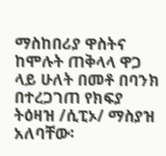ማስከበሪያ ዋስትና ከሞሉት ጠቅላላ ዋጋ ላይ ሁለት በመቶ በባንክ በተረጋገጠ የክፍያ ትዕዛዝ /ሲፒኦ/ ማስያዝ አለባቸው፡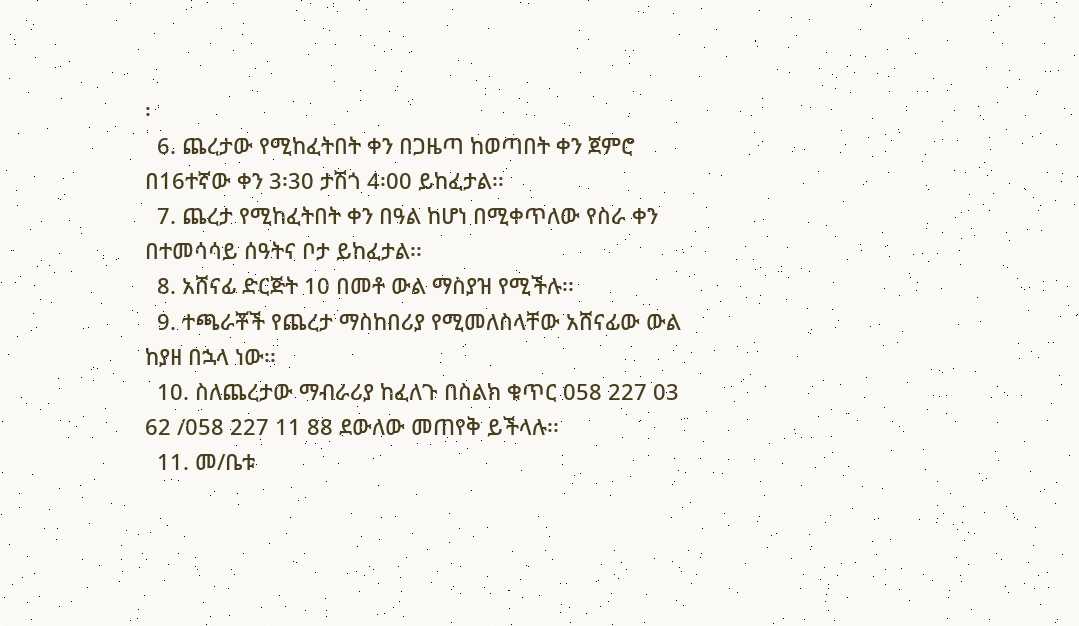፡
  6. ጨረታው የሚከፈትበት ቀን በጋዜጣ ከወጣበት ቀን ጀምሮ በ16ተኛው ቀን 3፡30 ታሽጎ 4፡00 ይከፈታል፡፡
  7. ጨረታ የሚከፈትበት ቀን በዓል ከሆነ በሚቀጥለው የስራ ቀን በተመሳሳይ ሰዓትና ቦታ ይከፈታል፡፡
  8. አሸናፊ ድርጅት 10 በመቶ ውል ማስያዝ የሚችሉ፡፡
  9. ተጫራቾች የጨረታ ማስከበሪያ የሚመለስላቸው አሸናፊው ውል ከያዘ በኋላ ነው፡፡
  10. ስለጨረታው ማብራሪያ ከፈለጉ በስልክ ቁጥር 058 227 03 62 /058 227 11 88 ደውለው መጠየቅ ይችላሉ፡፡
  11. መ/ቤቱ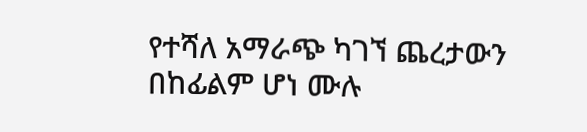የተሻለ አማራጭ ካገኘ ጨረታውን በከፊልም ሆነ ሙሉ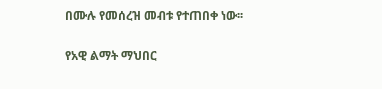በሙሉ የመሰረዝ መብቱ የተጠበቀ ነው፡፡

የአዊ ልማት ማህበር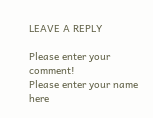LEAVE A REPLY

Please enter your comment!
Please enter your name here